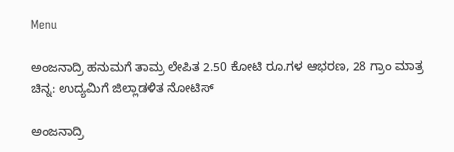Menu

ಅಂಜನಾದ್ರಿ ಹನುಮಗೆ ತಾಮ್ರ ಲೇಪಿತ 2.50 ಕೋಟಿ ರೂ.ಗಳ ಆಭರಣ, 28 ಗ್ರಾಂ ಮಾತ್ರ ಚಿನ್ನ: ಉದ್ಯಮಿಗೆ ಜಿಲ್ಲಾಡಳಿತ ನೋಟಿಸ್‌

ಅಂಜನಾದ್ರಿ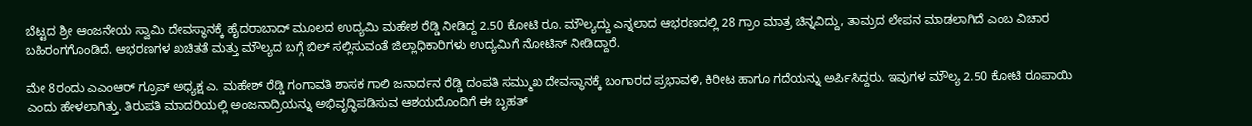ಬೆಟ್ಟದ ಶ್ರೀ ಆಂಜನೇಯ ಸ್ವಾಮಿ ದೇವಸ್ಥಾನಕ್ಕೆ ಹೈದರಾಬಾದ್ ಮೂಲದ ಉದ್ಯಮಿ ಮಹೇಶ ರೆಡ್ಡಿ ನೀಡಿದ್ದ 2.50 ಕೋಟಿ ರೂ. ಮೌಲ್ಯದ್ದು ಎನ್ನಲಾದ ಆಭರಣದಲ್ಲಿ 28 ಗ್ರಾಂ ಮಾತ್ರ ಚಿನ್ನವಿದ್ದು, ತಾಮ್ರದ ಲೇಪನ ಮಾಡಲಾಗಿದೆ ಎಂಬ ವಿಚಾರ ಬಹಿರಂಗಗೊಂಡಿದೆ. ಆಭರಣಗಳ ಖಚಿತತೆ ಮತ್ತು ಮೌಲ್ಯದ ಬಗ್ಗೆ ಬಿಲ್ ಸಲ್ಲಿಸುವಂತೆ ಜಿಲ್ಲಾಧಿಕಾರಿಗಳು ಉದ್ಯಮಿಗೆ ನೋಟಿಸ್‌ ನೀಡಿದ್ದಾರೆ.

ಮೇ 8ರಂದು ಎಎಂಆರ್ ಗ್ರೂಪ್ ಅಧ್ಯಕ್ಷ ಎ. ಮಹೇಶ್ ರೆಡ್ಡಿ ಗಂಗಾವತಿ ಶಾಸಕ ಗಾಲಿ ಜನಾರ್ದನ ರೆಡ್ಡಿ ದಂಪತಿ ಸಮ್ಮುಖ ದೇವಸ್ಥಾನಕ್ಕೆ ಬಂಗಾರದ ಪ್ರಭಾವಳಿ, ಕಿರೀಟ ಹಾಗೂ ಗದೆಯನ್ನು ಅರ್ಪಿಸಿದ್ದರು. ಇವುಗಳ ಮೌಲ್ಯ 2.50 ಕೋಟಿ ರೂಪಾಯಿ ಎಂದು ಹೇಳಲಾಗಿತ್ತು. ತಿರುಪತಿ ಮಾದರಿಯಲ್ಲಿ ಅಂಜನಾದ್ರಿಯನ್ನು ಅಭಿವೃದ್ಧಿಪಡಿಸುವ ಆಶಯದೊಂದಿಗೆ ಈ ಬೃಹತ್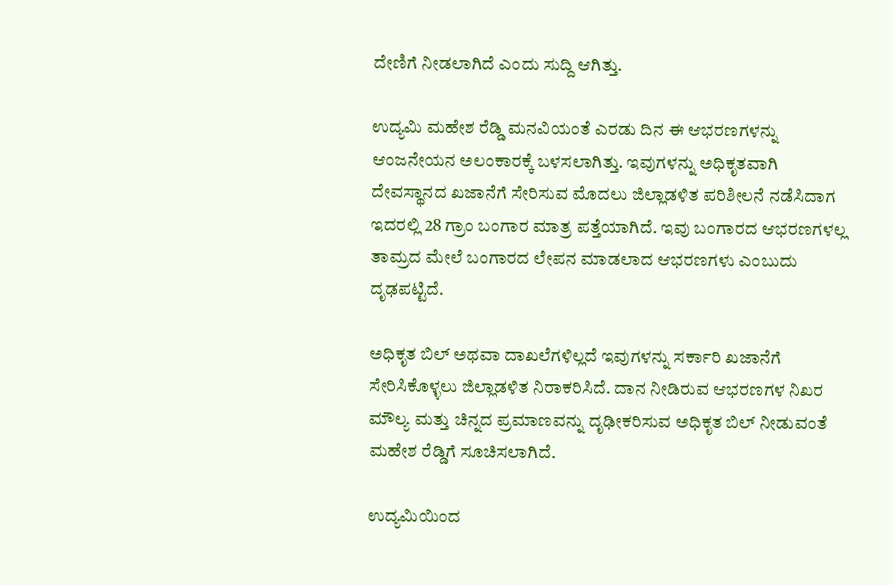ದೇಣಿಗೆ ನೀಡಲಾಗಿದೆ ಎಂದು ಸುದ್ದಿ ಆಗಿತ್ತು.

ಉದ್ಯಮಿ ಮಹೇಶ ರೆಡ್ಡಿ ಮನವಿಯಂತೆ ಎರಡು ದಿನ ಈ ಆಭರಣಗಳನ್ನು ಆಂಜನೇಯನ ಅಲಂಕಾರಕ್ಕೆ ಬಳಸಲಾಗಿತ್ತು. ಇವುಗಳನ್ನು ಅಧಿಕೃತವಾಗಿ ದೇವಸ್ಥಾನದ ಖಜಾನೆಗೆ ಸೇರಿಸುವ ಮೊದಲು ಜಿಲ್ಲಾಡಳಿತ ಪರಿಶೀಲನೆ ನಡೆಸಿದಾಗ ಇದರಲ್ಲಿ 28 ಗ್ರಾಂ ಬಂಗಾರ ಮಾತ್ರ ಪತ್ತೆಯಾಗಿದೆ. ಇವು ಬಂಗಾರದ ಆಭರಣಗಳಲ್ಲ ತಾಮ್ರದ ಮೇಲೆ ಬಂಗಾರದ ಲೇಪನ ಮಾಡಲಾದ ಆಭರಣಗಳು ಎಂಬುದು ದೃಢಪಟ್ಟಿದೆ.

ಅಧಿಕೃತ ಬಿಲ್ ಅಥವಾ ದಾಖಲೆಗಳಿಲ್ಲದೆ ಇವುಗಳನ್ನು ಸರ್ಕಾರಿ ಖಜಾನೆಗೆ ಸೇರಿಸಿಕೊಳ್ಳಲು ಜಿಲ್ಲಾಡಳಿತ ನಿರಾಕರಿಸಿದೆ. ದಾನ ನೀಡಿರುವ ಆಭರಣಗಳ ನಿಖರ ಮೌಲ್ಯ ಮತ್ತು ಚಿನ್ನದ ಪ್ರಮಾಣವನ್ನು ದೃಢೀಕರಿಸುವ ಅಧಿಕೃತ ಬಿಲ್ ನೀಡುವಂತೆ ಮಹೇಶ ರೆಡ್ಡಿಗೆ ಸೂಚಿಸಲಾಗಿದೆ.

ಉದ್ಯಮಿಯಿಂದ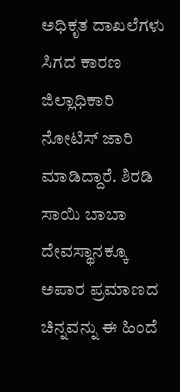ಅಧಿಕೃತ ದಾಖಲೆಗಳು ಸಿಗದ ಕಾರಣ ಜಿಲ್ಲಾಧಿಕಾರಿ ನೋಟಿಸ್ ಜಾರಿ ಮಾಡಿದ್ದಾರೆ. ಶಿರಡಿ ಸಾಯಿ ಬಾಬಾ ದೇವಸ್ಥಾನಕ್ಕೂ ಅಪಾರ ಪ್ರಮಾಣದ ಚಿನ್ನವನ್ನು ಈ ಹಿಂದೆ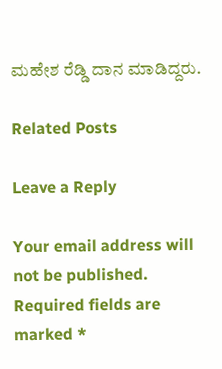ಮಹೇಶ ರೆಡ್ಡಿ ದಾನ ಮಾಡಿದ್ದರು.

Related Posts

Leave a Reply

Your email address will not be published. Required fields are marked *